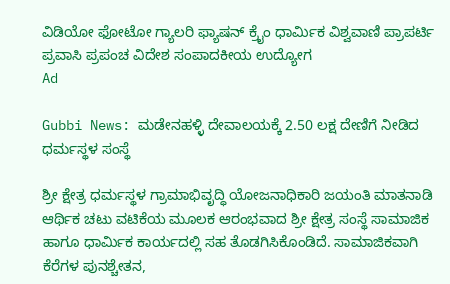ವಿಡಿಯೋ ಫೋಟೋ ಗ್ಯಾಲರಿ ಫ್ಯಾಷನ್ ಕ್ರೈಂ ಧಾರ್ಮಿಕ ವಿಶ್ವವಾಣಿ ಪ್ರಾಪರ್ಟಿ ಪ್ರವಾಸಿ ಪ್ರಪಂಚ ವಿದೇಶ ಸಂಪಾದಕೀಯ ಉದ್ಯೋಗ
Ad

Gubbi News: ಮಡೇನಹಳ್ಳಿ ದೇವಾಲಯಕ್ಕೆ 2.50 ಲಕ್ಷ ದೇಣಿಗೆ ನೀಡಿದ ಧರ್ಮಸ್ಥಳ ಸಂಸ್ಥೆ

ಶ್ರೀ ಕ್ಷೇತ್ರ ಧರ್ಮಸ್ಥಳ ಗ್ರಾಮಾಭಿವೃದ್ಧಿ ಯೋಜನಾಧಿಕಾರಿ ಜಯಂತಿ ಮಾತನಾಡಿ ಆರ್ಥಿಕ ಚಟು ವಟಿಕೆಯ ಮೂಲಕ ಆರಂಭವಾದ ಶ್ರೀ ಕ್ಷೇತ್ರ ಸಂಸ್ಥೆ ಸಾಮಾಜಿಕ ಹಾಗೂ ಧಾರ್ಮಿಕ ಕಾರ್ಯದಲ್ಲಿ ಸಹ ತೊಡಗಿಸಿಕೊಂಡಿದೆ. ಸಾಮಾಜಿಕವಾಗಿ ಕೆರೆಗಳ ಪುನಶ್ಚೇತನ,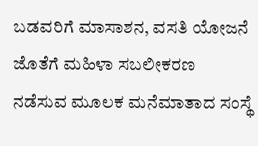ಬಡವರಿಗೆ ಮಾಸಾಶನ, ವಸತಿ ಯೋಜನೆ ಜೊತೆಗೆ ಮಹಿಳಾ ಸಬಲೀಕರಣ ನಡೆಸುವ ಮೂಲಕ ಮನೆಮಾತಾದ ಸಂಸ್ಥೆ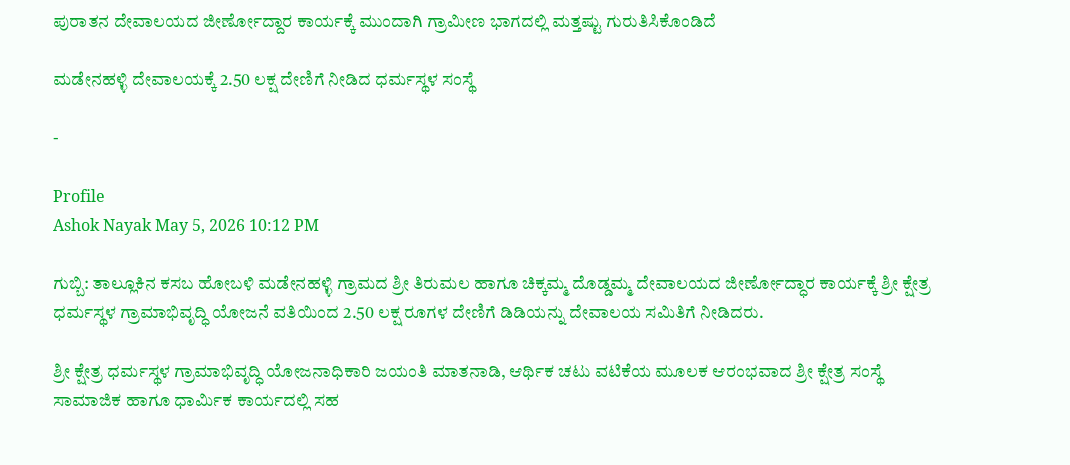ಪುರಾತನ ದೇವಾಲಯದ ಜೀರ್ಣೋದ್ದಾರ ಕಾರ್ಯಕ್ಕೆ ಮುಂದಾಗಿ ಗ್ರಾಮೀಣ ಭಾಗದಲ್ಲಿ ಮತ್ತಷ್ಟು ಗುರುತಿಸಿಕೊಂಡಿದೆ

ಮಡೇನಹಳ್ಳಿ ದೇವಾಲಯಕ್ಕೆ 2.50 ಲಕ್ಷ ದೇಣಿಗೆ ನೀಡಿದ ಧರ್ಮಸ್ಥಳ ಸಂಸ್ಥೆ

-

Profile
Ashok Nayak May 5, 2026 10:12 PM

ಗುಬ್ಬಿ: ತಾಲ್ಲೂಕಿನ ಕಸಬ ಹೋಬಳಿ ಮಡೇನಹಳ್ಳಿ ಗ್ರಾಮದ ಶ್ರೀ ತಿರುಮಲ ಹಾಗೂ ಚಿಕ್ಕಮ್ಮ ದೊಡ್ಡಮ್ಮ ದೇವಾಲಯದ ಜೀರ್ಣೋದ್ಧಾರ ಕಾರ್ಯಕ್ಕೆ ಶ್ರೀ ಕ್ಷೇತ್ರ ಧರ್ಮಸ್ಥಳ ಗ್ರಾಮಾಭಿವೃದ್ಧಿ ಯೋಜನೆ ವತಿಯಿಂದ 2.50 ಲಕ್ಷ ರೂಗಳ ದೇಣಿಗೆ ಡಿಡಿಯನ್ನು ದೇವಾಲಯ ಸಮಿತಿಗೆ ನೀಡಿದರು.

ಶ್ರೀ ಕ್ಷೇತ್ರ ಧರ್ಮಸ್ಥಳ ಗ್ರಾಮಾಭಿವೃದ್ಧಿ ಯೋಜನಾಧಿಕಾರಿ ಜಯಂತಿ ಮಾತನಾಡಿ, ಆರ್ಥಿಕ ಚಟು ವಟಿಕೆಯ ಮೂಲಕ ಆರಂಭವಾದ ಶ್ರೀ ಕ್ಷೇತ್ರ ಸಂಸ್ಥೆ ಸಾಮಾಜಿಕ ಹಾಗೂ ಧಾರ್ಮಿಕ ಕಾರ್ಯದಲ್ಲಿ ಸಹ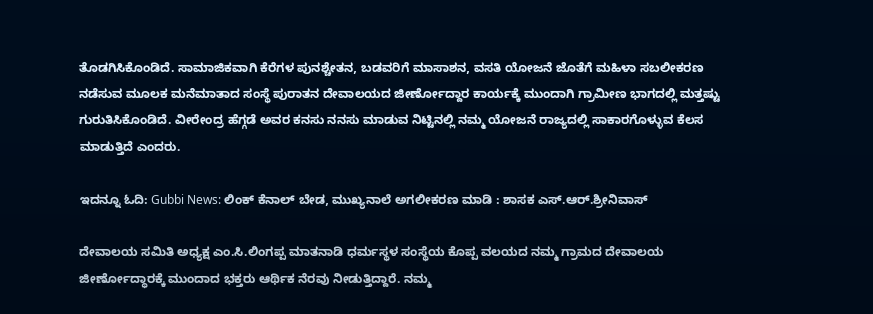ತೊಡಗಿಸಿಕೊಂಡಿದೆ. ಸಾಮಾಜಿಕವಾಗಿ ಕೆರೆಗಳ ಪುನಶ್ಚೇತನ, ಬಡವರಿಗೆ ಮಾಸಾಶನ, ವಸತಿ ಯೋಜನೆ ಜೊತೆಗೆ ಮಹಿಳಾ ಸಬಲೀಕರಣ ನಡೆಸುವ ಮೂಲಕ ಮನೆಮಾತಾದ ಸಂಸ್ಥೆ ಪುರಾತನ ದೇವಾಲಯದ ಜೀರ್ಣೋದ್ದಾರ ಕಾರ್ಯಕ್ಕೆ ಮುಂದಾಗಿ ಗ್ರಾಮೀಣ ಭಾಗದಲ್ಲಿ ಮತ್ತಷ್ಟು ಗುರುತಿಸಿಕೊಂಡಿದೆ. ವೀರೇಂದ್ರ ಹೆಗ್ಗಡೆ ಅವರ ಕನಸು ನನಸು ಮಾಡುವ ನಿಟ್ಟಿನಲ್ಲಿ ನಮ್ಮ ಯೋಜನೆ ರಾಜ್ಯದಲ್ಲಿ ಸಾಕಾರಗೊಳ್ಳುವ ಕೆಲಸ ಮಾಡುತ್ತಿದೆ ಎಂದರು.

ಇದನ್ನೂ ಓದಿ: Gubbi News: ಲಿಂಕ್ ಕೆನಾಲ್ ಬೇಡ, ಮುಖ್ಯನಾಲೆ ಅಗಲೀಕರಣ ಮಾಡಿ : ಶಾಸಕ ಎಸ್.ಆರ್.ಶ್ರೀನಿವಾಸ್

ದೇವಾಲಯ ಸಮಿತಿ ಅಧ್ಯಕ್ಷ ಎಂ.ಸಿ.ಲಿಂಗಪ್ಪ ಮಾತನಾಡಿ ಧರ್ಮಸ್ಥಳ ಸಂಸ್ಥೆಯ ಕೊಪ್ಪ ವಲಯದ ನಮ್ಮ ಗ್ರಾಮದ ದೇವಾಲಯ ಜೀರ್ಣೋದ್ಧಾರಕ್ಕೆ ಮುಂದಾದ ಭಕ್ತರು ಆರ್ಥಿಕ ನೆರವು ನೀಡುತ್ತಿದ್ದಾರೆ. ನಮ್ಮ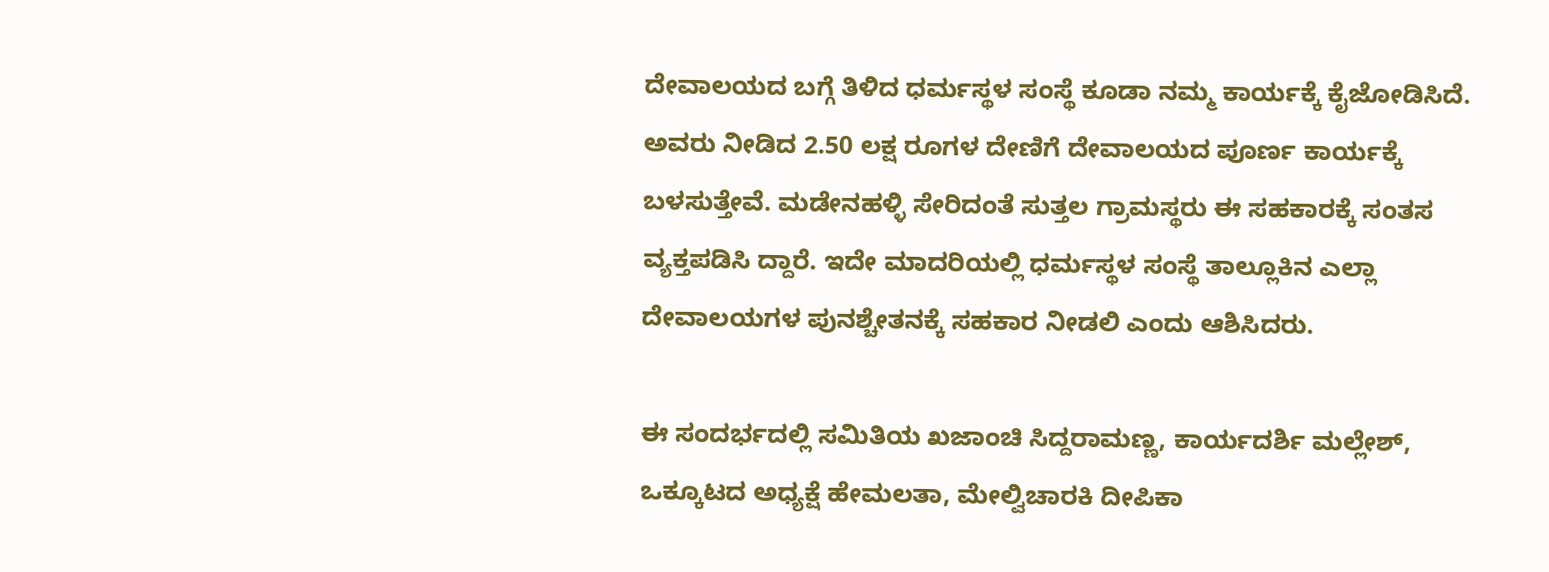ದೇವಾಲಯದ ಬಗ್ಗೆ ತಿಳಿದ ಧರ್ಮಸ್ಥಳ ಸಂಸ್ಥೆ ಕೂಡಾ ನಮ್ಮ ಕಾರ್ಯಕ್ಕೆ ಕೈಜೋಡಿಸಿದೆ. ಅವರು ನೀಡಿದ 2.50 ಲಕ್ಷ ರೂಗಳ ದೇಣಿಗೆ ದೇವಾಲಯದ ಪೂರ್ಣ ಕಾರ್ಯಕ್ಕೆ ಬಳಸುತ್ತೇವೆ. ಮಡೇನಹಳ್ಳಿ ಸೇರಿದಂತೆ ಸುತ್ತಲ ಗ್ರಾಮಸ್ಥರು ಈ ಸಹಕಾರಕ್ಕೆ ಸಂತಸ ವ್ಯಕ್ತಪಡಿಸಿ ದ್ದಾರೆ. ಇದೇ ಮಾದರಿಯಲ್ಲಿ ಧರ್ಮಸ್ಥಳ ಸಂಸ್ಥೆ ತಾಲ್ಲೂಕಿನ ಎಲ್ಲಾ ದೇವಾಲಯಗಳ ಪುನಶ್ಚೇತನಕ್ಕೆ ಸಹಕಾರ ನೀಡಲಿ ಎಂದು ಆಶಿಸಿದರು.

ಈ ಸಂದರ್ಭದಲ್ಲಿ ಸಮಿತಿಯ ಖಜಾಂಚಿ ಸಿದ್ದರಾಮಣ್ಣ, ಕಾರ್ಯದರ್ಶಿ ಮಲ್ಲೇಶ್, ಒಕ್ಕೂಟದ ಅಧ್ಯಕ್ಷೆ ಹೇಮಲತಾ, ಮೇಲ್ವಿಚಾರಕಿ ದೀಪಿಕಾ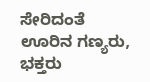ಸೇರಿದಂತೆ ಊರಿನ ಗಣ್ಯರು, ಭಕ್ತರು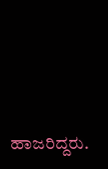ಹಾಜರಿದ್ದರು.